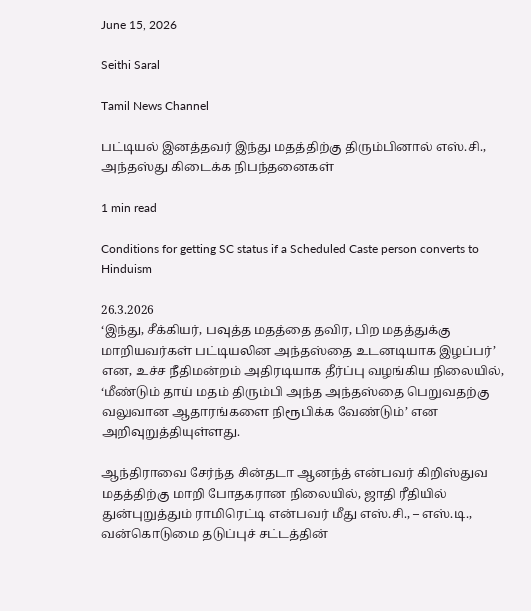June 15, 2026

Seithi Saral

Tamil News Channel

பட்டியல் இனத்தவர் இந்து மதத்திற்கு திரும்பினால் எஸ்.சி., அந்தஸ்து கிடைக்க நிபந்தனைகள்

1 min read

Conditions for getting SC status if a Scheduled Caste person converts to Hinduism

26.3.2026
‘இந்து, சீக்கியர், பவுத்த மதத்தை தவிர, பிற மதத்துக்கு மாறியவர்கள் பட்டியலின அந்தஸ்தை உடனடியாக இழப்பர்’ என, உச்ச நீதிமன்றம் அதிரடியாக தீர்ப்பு வழங்கிய நிலையில், ‘மீண்டும் தாய் மதம் திரும்பி அந்த அந்தஸ்தை பெறுவதற்கு வலுவான ஆதாரங்களை நிரூபிக்க வேண்டும்’ என அறிவுறுத்தியுள்ளது.

ஆந்திராவை சேர்ந்த சின்தடா ஆனந்த் என்பவர் கிறிஸ்துவ மதத்திற்கு மாறி போதகரான நிலையில், ஜாதி ரீதியில் துன்புறுத்தும் ராமிரெட்டி என்பவர் மீது எஸ்.சி., – எஸ்.டி., வன்கொடுமை தடுப்புச் சட்டத்தின்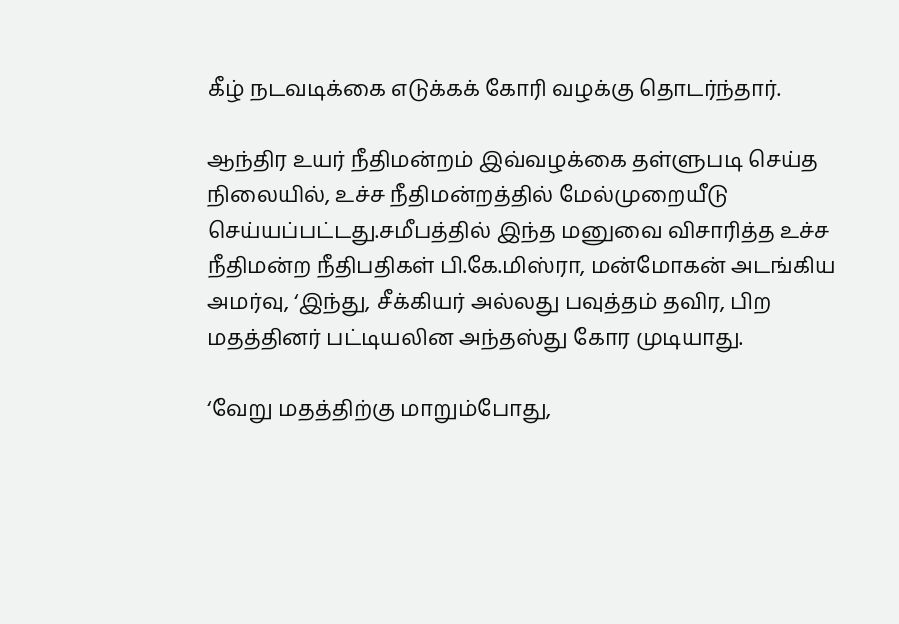கீழ் நடவடிக்கை எடுக்கக் கோரி வழக்கு தொடர்ந்தார்.

ஆந்திர உயர் நீதிமன்றம் இவ்வழக்கை தள்ளுபடி செய்த நிலையில், உச்ச நீதிமன்றத்தில் மேல்முறையீடு செய்யப்பட்டது.சமீபத்தில் இந்த மனுவை விசாரித்த உச்ச நீதிமன்ற நீதிபதிகள் பி.கே.மிஸ்ரா, மன்மோகன் அடங்கிய அமர்வு, ‘இந்து, சீக்கியர் அல்லது பவுத்தம் தவிர, பிற மதத்தினர் பட்டியலின அந்தஸ்து கோர முடியாது.

‘வேறு மதத்திற்கு மாறும்போது,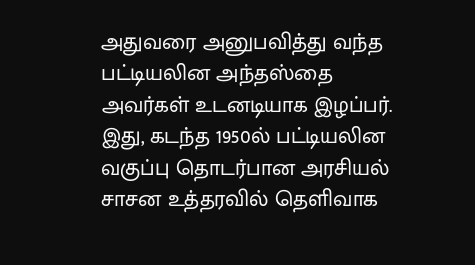அதுவரை அனுபவித்து வந்த பட்டியலின அந்தஸ்தை அவர்கள் உடனடியாக இழப்பர். இது, கடந்த 1950ல் பட்டியலின வகுப்பு தொடர்பான அரசியல் சாசன உத்தரவில் தெளிவாக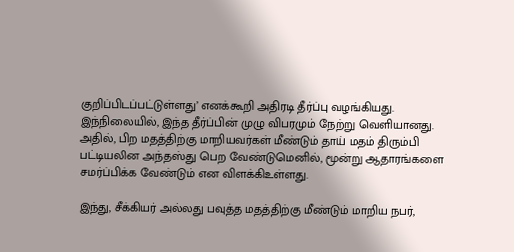குறிப்பிடப்பட்டுள்ளது’ எனக்கூறி அதிரடி தீர்ப்பு வழங்கியது.
இந்நிலையில், இந்த தீர்ப்பின் முழு விபரமும் நேற்று வெளியானது. அதில், பிற மதத்திற்கு மாறியவர்கள் மீண்டும் தாய் மதம் திரும்பி பட்டியலின அந்தஸ்து பெற வேண்டுமெனில், மூன்று ஆதாரங்களை சமர்ப்பிக்க வேண்டும் என விளக்கிஉள்ளது.

இந்து, சீக்கியர் அல்லது பவுத்த மதத்திற்கு மீண்டும் மாறிய நபர்,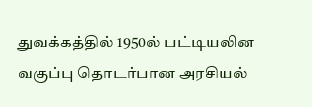துவக்கத்தில் 1950ல் பட்டியலின வகுப்பு தொடர்பான அரசியல்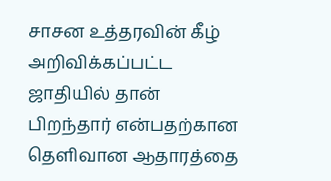சாசன உத்தரவின் கீழ் அறிவிக்கப்பட்ட ஜாதியில் தான் பிறந்தார் என்பதற்கான தெளிவான ஆதாரத்தை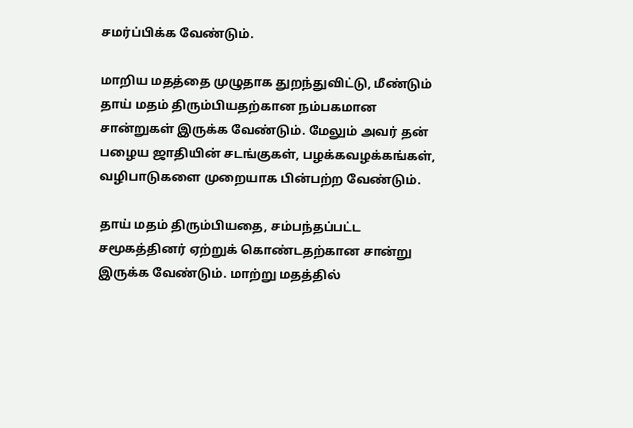சமர்ப்பிக்க வேண்டும்.

மாறிய மதத்தை முழுதாக துறந்துவிட்டு, மீண்டும் தாய் மதம் திரும்பியதற்கான நம்பகமான சான்றுகள் இருக்க வேண்டும். மேலும் அவர் தன் பழைய ஜாதியின் சடங்குகள், பழக்கவழக்கங்கள், வழிபாடுகளை முறையாக பின்பற்ற வேண்டும்.

தாய் மதம் திரும்பியதை, சம்பந்தப்பட்ட சமூகத்தினர் ஏற்றுக் கொண்டதற்கான சான்று இருக்க வேண்டும். மாற்று மதத்தில்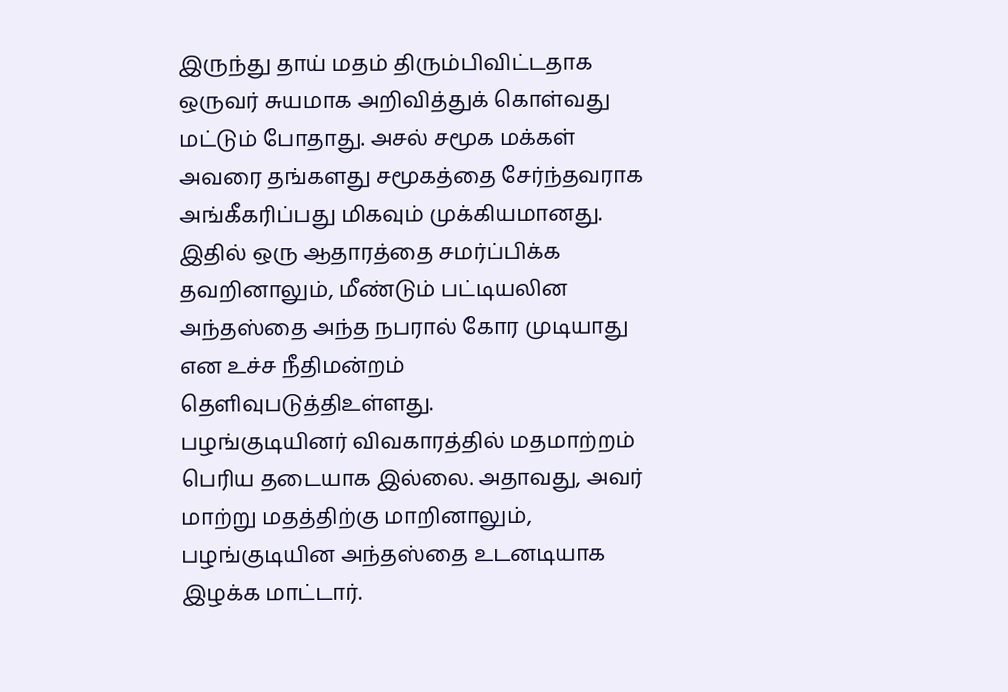இருந்து தாய் மதம் திரும்பிவிட்டதாக ஒருவர் சுயமாக அறிவித்துக் கொள்வது மட்டும் போதாது. அசல் சமூக மக்கள் அவரை தங்களது சமூகத்தை சேர்ந்தவராக அங்கீகரிப்பது மிகவும் முக்கியமானது. இதில் ஒரு ஆதாரத்தை சமர்ப்பிக்க தவறினாலும், மீண்டும் பட்டியலின அந்தஸ்தை அந்த நபரால் கோர முடியாது என உச்ச நீதிமன்றம் தெளிவுபடுத்திஉள்ளது.
பழங்குடியினர் விவகாரத்தில் மதமாற்றம் பெரிய தடையாக இல்லை. அதாவது, அவர் மாற்று மதத்திற்கு மாறினாலும், பழங்குடியின அந்தஸ்தை உடனடியாக இழக்க மாட்டார்.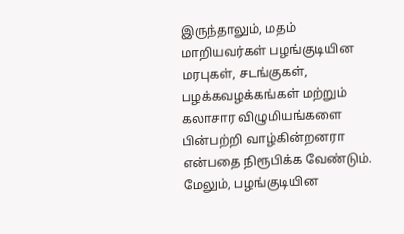இருந்தாலும், மதம் மாறியவர்கள் பழங்குடியின மரபுகள், சடங்குகள், பழக்கவழக்கங்கள் மற்றும் கலாசார விழுமியங்களை பின்பற்றி வாழ்கின்றனரா என்பதை நிரூபிக்க வேண்டும். மேலும், பழங்குடியின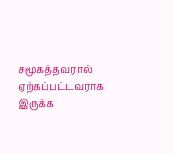சமூகத்தவரால் ஏற்கப்பட்டவராக இருக்க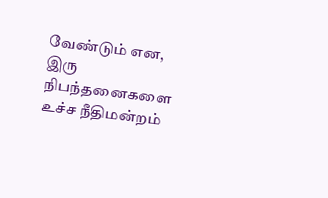வேண்டும் என, இரு நிபந்தனைகளை உச்ச நீதிமன்றம்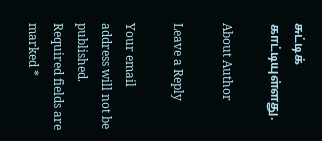சுட்டிக் காட்டியுள்ளது.

About Author

Leave a Reply

Your email address will not be published. Required fields are marked *